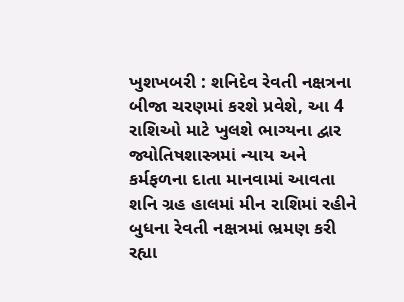ખુશખબરી : શનિદેવ રેવતી નક્ષત્રના બીજા ચરણમાં કરશે પ્રવેશે, આ 4 રાશિઓ માટે ખુલશે ભાગ્યના દ્વાર
જ્યોતિષશાસ્ત્રમાં ન્યાય અને કર્મફળના દાતા માનવામાં આવતા શનિ ગ્રહ હાલમાં મીન રાશિમાં રહીને બુધના રેવતી નક્ષત્રમાં ભ્રમણ કરી રહ્યા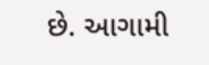છે. આગામી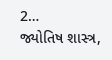2…
જ્યોતિષ શાસ્ત્ર,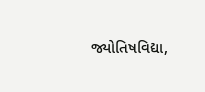જ્યોતિષવિદ્યા,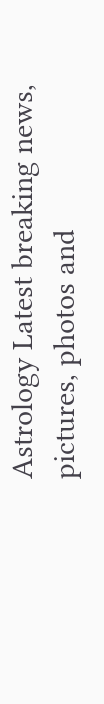Astrology Latest breaking news, pictures, photos and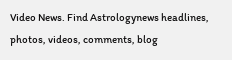Video News. Find Astrologynews headlines, photos, videos, comments, blog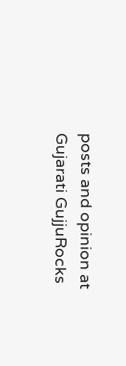posts and opinion at Gujarati GujjuRocks